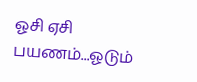ஓசி ஏசி பயணம்...ஓடும்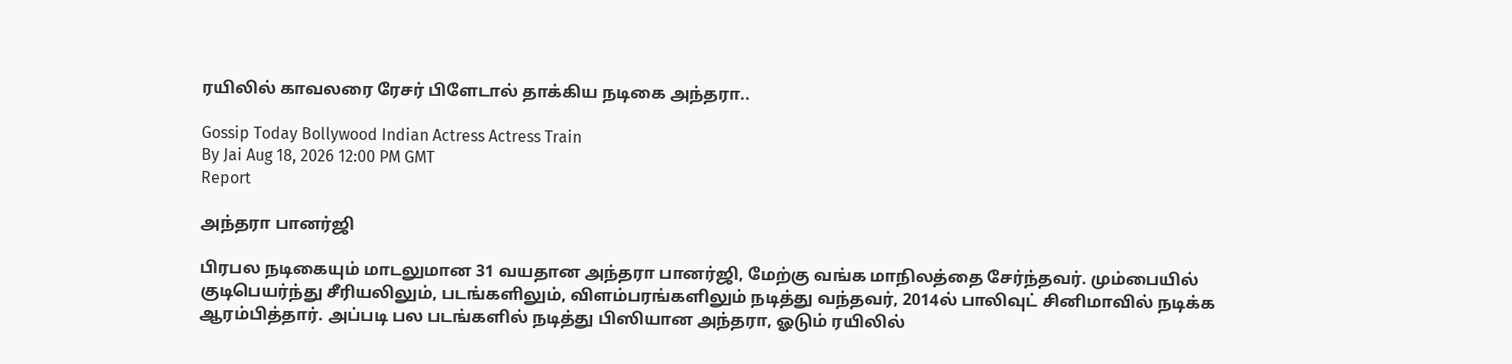ரயிலில் காவலரை ரேசர் பிளேடால் தாக்கிய நடிகை அந்தரா..

Gossip Today Bollywood Indian Actress Actress Train
By Jai Aug 18, 2026 12:00 PM GMT
Report

அந்தரா பானர்ஜி

பிரபல நடிகையும் மாடலுமான 31 வயதான அந்தரா பானர்ஜி, மேற்கு வங்க மாநிலத்தை சேர்ந்தவர். மும்பையில் குடிபெயர்ந்து சீரியலிலும், படங்களிலும், விளம்பரங்களிலும் நடித்து வந்தவர், 2014ல் பாலிவுட் சினிமாவில் நடிக்க ஆரம்பித்தார். அப்படி பல படங்களில் நடித்து பிஸியான அந்தரா, ஓடும் ரயிலில்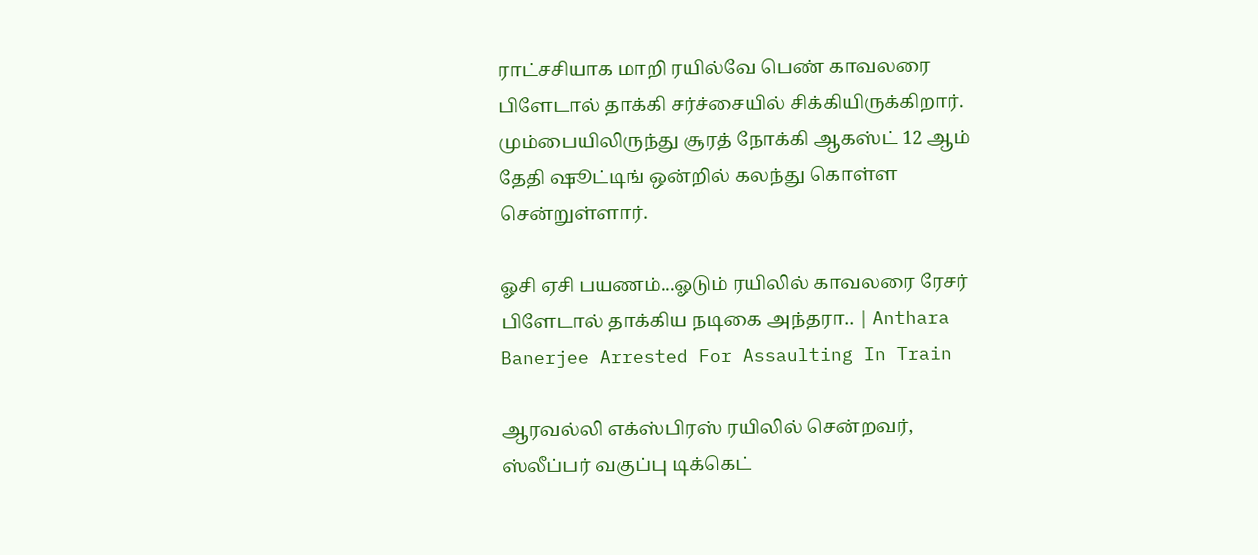ராட்சசியாக மாறி ரயில்வே பெண் காவலரை பிளேடால் தாக்கி சர்ச்சையில் சிக்கியிருக்கிறார். மும்பையிலிருந்து சூரத் நோக்கி ஆகஸ்ட் 12 ஆம் தேதி ஷூட்டிங் ஒன்றில் கலந்து கொள்ள சென்றுள்ளார்.

ஓசி ஏசி பயணம்...ஓடும் ரயிலில் காவலரை ரேசர் பிளேடால் தாக்கிய நடிகை அந்தரா.. | Anthara Banerjee Arrested For Assaulting In Train

ஆரவல்லி எக்ஸ்பிரஸ் ரயிலில் சென்றவர், ஸ்லீப்பர் வகுப்பு டிக்கெட்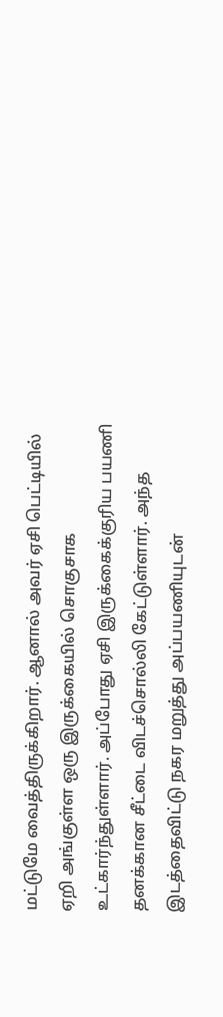மட்டுமே வைத்திருக்கிறார். ஆனால் அவர் ஏசி பெட்டியில் ஏறி அங்குள்ள ஒரு இருக்கையில் சொகுசாக உட்கார்ந்துள்ளார். அப்போது ஏசி இருக்கைக்குரிய பயணி தனக்கான சீட்டை விடச்சொல்லி கேட்டுள்ளார். அந்த இடத்தைவிட்டு நகர மறுத்து அப்பயணியுடன்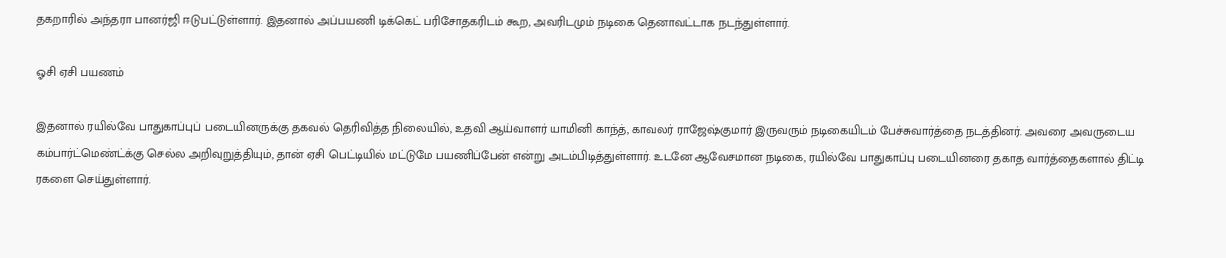தகறாரில் அந்தரா பானர்ஜி ஈடுபட்டுள்ளார். இதனால் அப்பயணி டிக்கெட் பரிசோதகரிடம் கூற, அவரிடமும் நடிகை தெனாவட்டாக நடந்துள்ளார்.

ஓசி ஏசி பயணம்

இதனால் ரயில்வே பாதுகாப்புப் படையினருக்கு தகவல் தெரிவித்த நிலையில், உதவி ஆய்வாளர் யாமினி காந்த், காவலர் ராஜேஷ்குமார் இருவரும் நடிகையிடம் பேச்சுவார்த்தை நடத்தினர். அவரை அவருடைய கம்பார்ட்மெண்ட்க்கு செல்ல அறிவுறுத்தியும், தான் ஏசி பெட்டியில் மட்டுமே பயணிப்பேன் என்று அடம்பிடித்துள்ளார். உடனே ஆவேசமான நடிகை, ரயில்வே பாதுகாப்பு படையினரை தகாத வார்த்தைகளால் திட்டி ரகளை செய்துள்ளார்.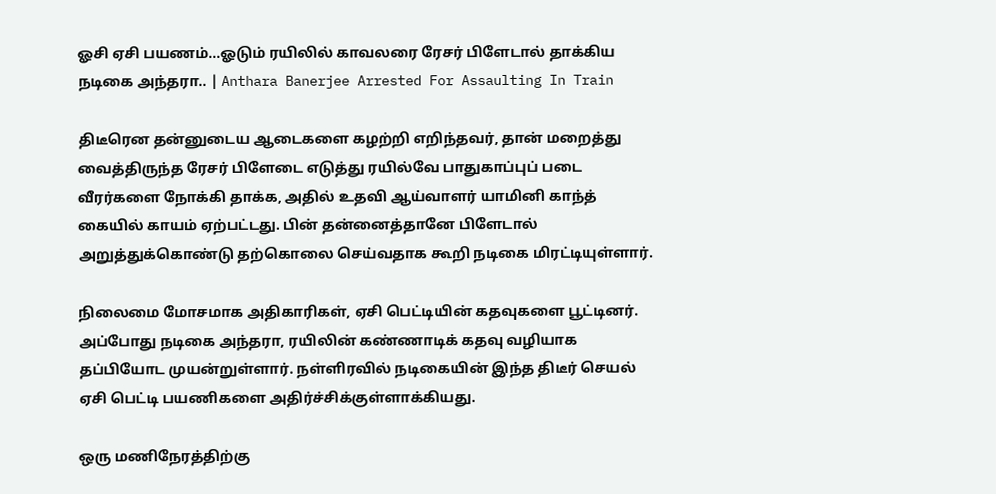ஓசி ஏசி பயணம்...ஓடும் ரயிலில் காவலரை ரேசர் பிளேடால் தாக்கிய நடிகை அந்தரா.. | Anthara Banerjee Arrested For Assaulting In Train

திடீரென தன்னுடைய ஆடைகளை கழற்றி எறிந்தவர், தான் மறைத்து வைத்திருந்த ரேசர் பிளேடை எடுத்து ரயில்வே பாதுகாப்புப் படை வீரர்களை நோக்கி தாக்க, அதில் உதவி ஆய்வாளர் யாமினி காந்த் கையில் காயம் ஏற்பட்டது. பின் தன்னைத்தானே பிளேடால் அறுத்துக்கொண்டு தற்கொலை செய்வதாக கூறி நடிகை மிரட்டியுள்ளார்.

நிலைமை மோசமாக அதிகாரிகள், ஏசி பெட்டியின் கதவுகளை பூட்டினர். அப்போது நடிகை அந்தரா, ரயிலின் கண்ணாடிக் கதவு வழியாக தப்பியோட முயன்றுள்ளார். நள்ளிரவில் நடிகையின் இந்த திடீர் செயல் ஏசி பெட்டி பயணிகளை அதிர்ச்சிக்குள்ளாக்கியது.

ஒரு மணிநேரத்திற்கு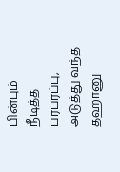பின்பும் நீடித்த பரபரப்பு, அடுத்து வந்த தஹானு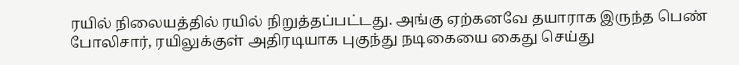ரயில் நிலையத்தில் ரயில் நிறுத்தப்பட்டது. அங்கு ஏற்கனவே தயாராக இருந்த பெண் போலிசார், ரயிலுக்குள் அதிரடியாக புகுந்து நடிகையை கைது செய்து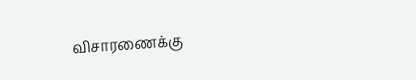விசாரணைக்கு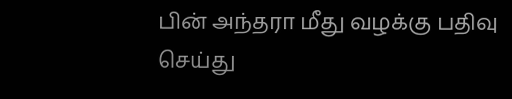பின் அந்தரா மீது வழக்கு பதிவு செய்து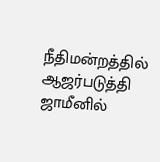நீதிமன்றத்தில் ஆஜர்படுத்தி ஜாமீனில்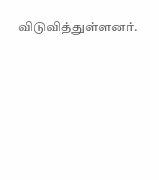விடுவித்துள்ளனர்.